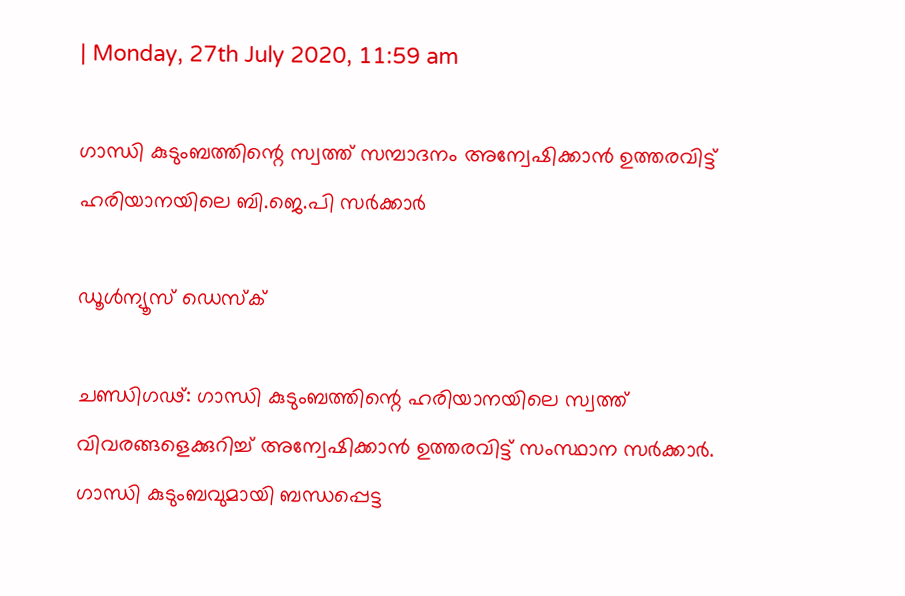| Monday, 27th July 2020, 11:59 am

ഗാന്ധി കുടുംബത്തിന്റെ സ്വത്ത് സമ്പാദനം അന്വേഷിക്കാന്‍ ഉത്തരവിട്ട് ഹരിയാനയിലെ ബി.ജെ.പി സര്‍ക്കാര്‍

ഡൂള്‍ന്യൂസ് ഡെസ്‌ക്

ചണ്ഡിഗഢ്: ഗാന്ധി കുടുംബത്തിന്റെ ഹരിയാനയിലെ സ്വത്ത് വിവരങ്ങളെക്കുറിച്ച് അന്വേഷിക്കാന്‍ ഉത്തരവിട്ട് സംസ്ഥാന സര്‍ക്കാര്‍. ഗാന്ധി കുടുംബവുമായി ബന്ധപ്പെട്ട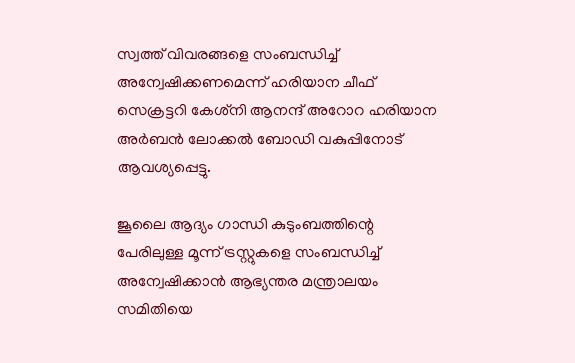സ്വത്ത് വിവരങ്ങളെ സംബന്ധിച്ച് അന്വേഷിക്കണമെന്ന് ഹരിയാന ചീഫ് സെക്രട്ടറി കേശ്‌നി ആനന്ദ് അറോറ ഹരിയാന അര്‍ബന്‍ ലോക്കല്‍ ബോഡി വകുപ്പിനോട് ആവശ്യപ്പെട്ടു.

ജൂലൈ ആദ്യം ഗാന്ധി കുടുംബത്തിന്റെ പേരിലുള്ള മൂന്ന് ട്രസ്റ്റുകളെ സംബന്ധിച്ച് അന്വേഷിക്കാന്‍ ആഭ്യന്തര മന്ത്രാലയം സമിതിയെ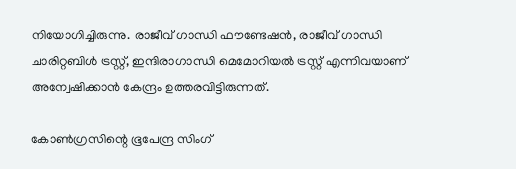നിയോഗിച്ചിരുന്നു. രാജീവ് ഗാന്ധി ഫൗണ്ടേഷന്‍, രാജീവ് ഗാന്ധി ചാരിറ്റബിള്‍ ട്രസ്റ്റ്, ഇന്ദിരാഗാന്ധി മെമോറിയല്‍ ട്രസ്റ്റ് എന്നിവയാണ് അന്വേഷിക്കാന്‍ കേന്ദ്രം ഉത്തരവിട്ടിരുന്നത്.

കോണ്‍ഗ്രസിന്റെ ഭൂപേന്ദ്ര സിംഗ്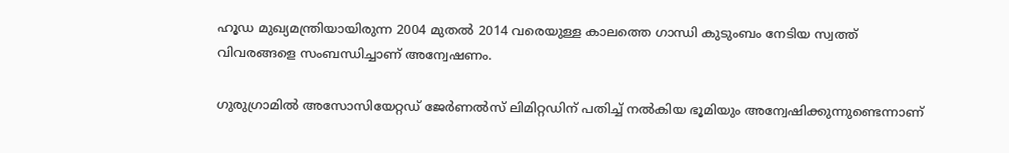ഹൂഡ മുഖ്യമന്ത്രിയായിരുന്ന 2004 മുതല്‍ 2014 വരെയുള്ള കാലത്തെ ഗാന്ധി കുടുംബം നേടിയ സ്വത്ത് വിവരങ്ങളെ സംബന്ധിച്ചാണ് അന്വേഷണം.

ഗുരുഗ്രാമില്‍ അസോസിയേറ്റഡ് ജേര്‍ണല്‍സ് ലിമിറ്റഡിന് പതിച്ച് നല്‍കിയ ഭൂമിയും അന്വേഷിക്കുന്നുണ്ടെന്നാണ്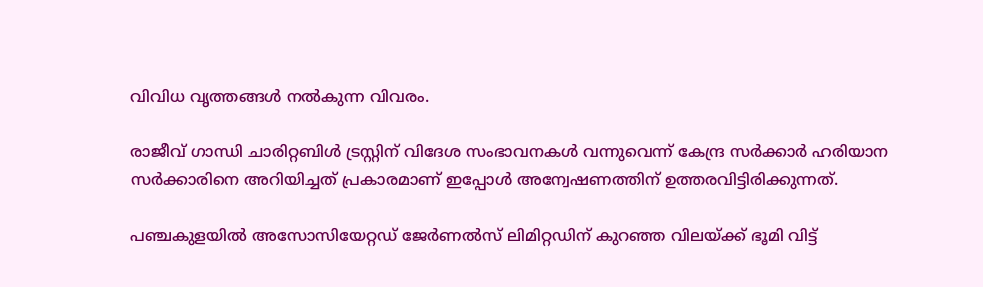വിവിധ വൃത്തങ്ങള്‍ നല്‍കുന്ന വിവരം.

രാജീവ് ഗാന്ധി ചാരിറ്റബിള്‍ ട്രസ്റ്റിന് വിദേശ സംഭാവനകള്‍ വന്നുവെന്ന് കേന്ദ്ര സര്‍ക്കാര്‍ ഹരിയാന സര്‍ക്കാരിനെ അറിയിച്ചത് പ്രകാരമാണ് ഇപ്പോള്‍ അന്വേഷണത്തിന് ഉത്തരവിട്ടിരിക്കുന്നത്.

പഞ്ചകുളയില്‍ അസോസിയേറ്റഡ് ജേര്‍ണല്‍സ് ലിമിറ്റഡിന് കുറഞ്ഞ വിലയ്ക്ക് ഭൂമി വിട്ട്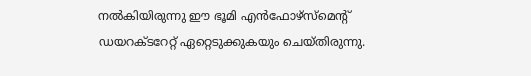നല്‍കിയിരുന്നു ഈ ഭൂമി എന്‍ഫോഴ്‌സ്‌മെന്റ് ഡയറക്ടറേറ്റ് ഏറ്റെടുക്കുകയും ചെയ്തിരുന്നു.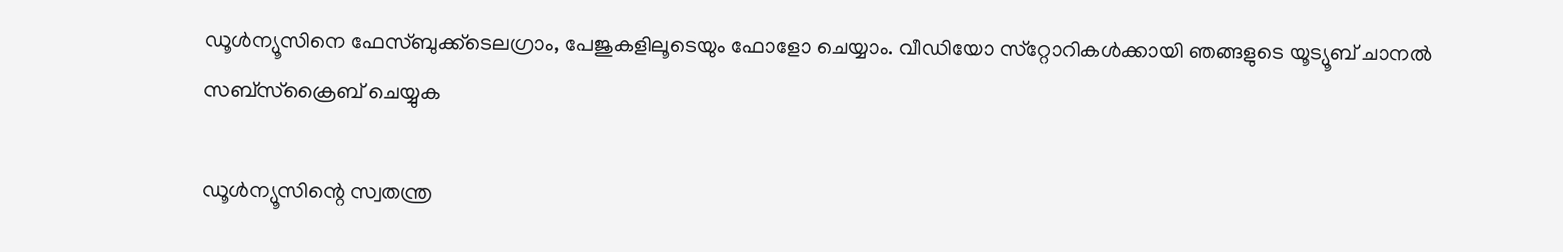ഡൂള്‍ന്യൂസിനെ ഫേസ്ബുക്ക്ടെലഗ്രാം, പേജുകളിലൂടെയും ഫോളോ ചെയ്യാം. വീഡിയോ സ്‌റ്റോറികള്‍ക്കായി ഞങ്ങളുടെ യൂട്യൂബ് ചാനല്‍ സബ്‌സ്‌ക്രൈബ് ചെയ്യുക

ഡൂള്‍ന്യൂസിന്റെ സ്വതന്ത്ര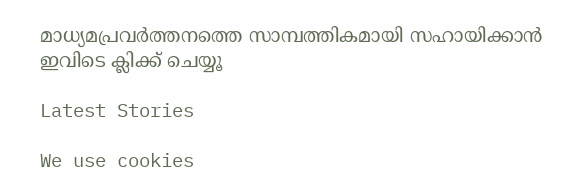മാധ്യമപ്രവര്‍ത്തനത്തെ സാമ്പത്തികമായി സഹായിക്കാന്‍ ഇവിടെ ക്ലിക്ക് ചെയ്യൂ

Latest Stories

We use cookies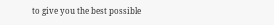to give you the best possible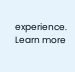experience. Learn more